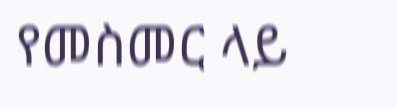የመስመር ላይ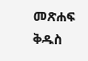መጽሐፍ ቅዱስ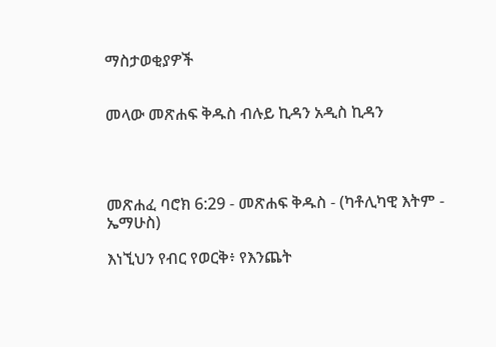ማስታወቂያዎች


መላው መጽሐፍ ቅዱስ ብሉይ ኪዳን አዲስ ኪዳን




መጽሐፈ ባሮክ 6:29 - መጽሐፍ ቅዱስ - (ካቶሊካዊ እትም - ኤማሁስ)

እነኚህን የብር የወርቅ፥ የእንጨት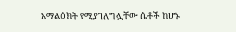አማልዕክት የሚያገለግሏቸው ሴቶች ከሆኑ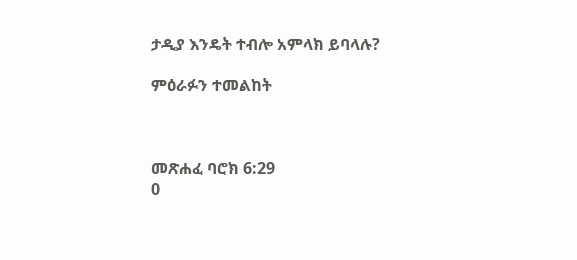ታዲያ እንዴት ተብሎ አምላክ ይባላሉ?

ምዕራፉን ተመልከት



መጽሐፈ ባሮክ 6:29
0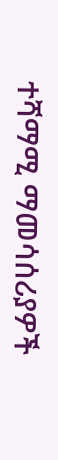ተሻማሚ ማመሳሰሪያዎች